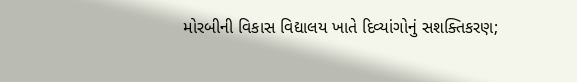મોરબીની વિકાસ વિદ્યાલય ખાતે દિવ્યાંગોનું સશક્તિકરણ;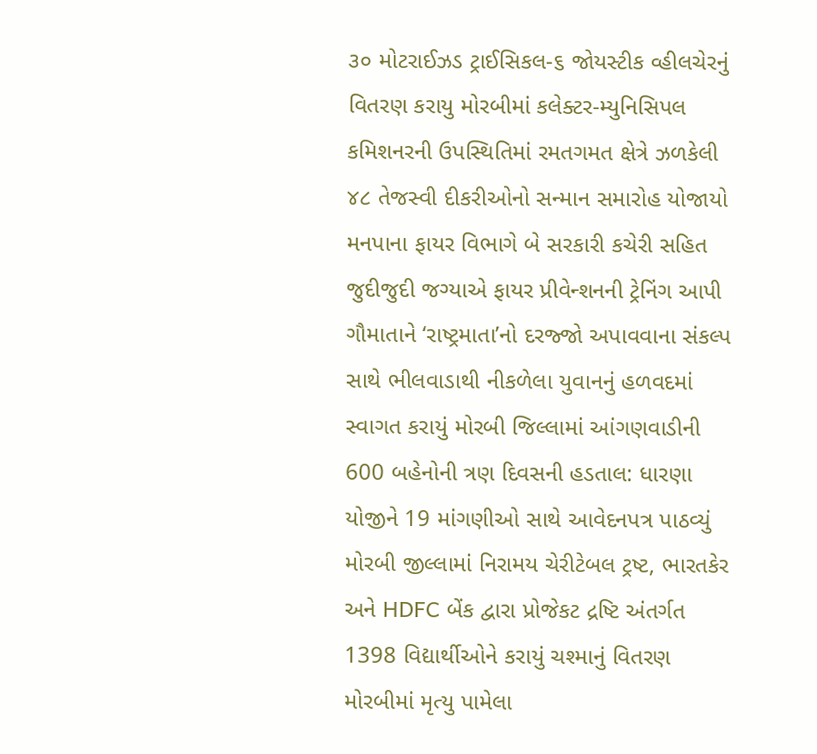૩૦ મોટરાઈઝડ ટ્રાઈસિકલ-૬ જોયસ્ટીક વ્હીલચેરનું વિતરણ કરાયુ મોરબીમાં કલેક્ટર-મ્યુનિસિપલ કમિશનરની ઉપસ્થિતિમાં રમતગમત ક્ષેત્રે ઝળકેલી ૪૮ તેજસ્વી દીકરીઓનો સન્માન સમારોહ યોજાયો મનપાના ફાયર વિભાગે બે સરકારી કચેરી સહિત જુદીજુદી જગ્યાએ ફાયર પ્રીવેન્શનની ટ્રેનિંગ આપી ગૌમાતાને ‘રાષ્ટ્રમાતા’નો દરજ્જો અપાવવાના સંકલ્પ સાથે ભીલવાડાથી નીકળેલા યુવાનનું હળવદમાં સ્વાગત કરાયું મોરબી જિલ્લામાં આંગણવાડીની 600 બહેનોની ત્રણ દિવસની હડતાલ: ધારણા યોજીને 19 માંગણીઓ સાથે આવેદનપત્ર પાઠવ્યું મોરબી જીલ્લામાં નિરામય ચેરીટેબલ ટ્રષ્ટ, ભારતકેર અને HDFC બેંક દ્વારા પ્રોજેકટ દ્રષ્ટિ અંતર્ગત 1398 વિદ્યાર્થીઓને કરાયું ચશ્માનું વિતરણ મોરબીમાં મૃત્યુ પામેલા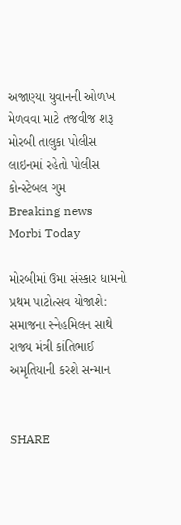અજાણ્યા યુવાનની ઓળખ મેળવવા માટે તજવીજ શરૂ મોરબી તાલુકા પોલીસ લાઇનમાં રહેતો પોલીસ કોન્સ્ટેબલ ગુમ
Breaking news
Morbi Today

મોરબીમાં ઉમા સંસ્કાર ધામનો પ્રથમ પાટોત્સવ યોજાશે: સમાજના સ્નેહમિલન સાથે રાજ્ય મંત્રી કાંતિભાઈ અમૃતિયાની કરશે સન્માન


SHARE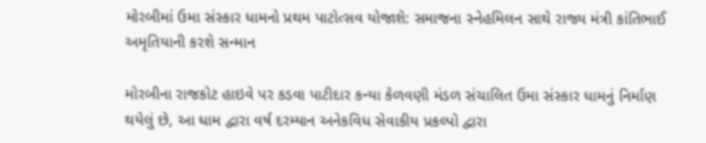મોરબીમાં ઉમા સંસ્કાર ધામનો પ્રથમ પાટોત્સવ યોજાશે: સમાજના સ્નેહમિલન સાથે રાજ્ય મંત્રી કાંતિભાઈ અમૃતિયાની કરશે સન્માન

મોરબીના રાજકોટ હાઇવે પર કડવા પાટીદાર કન્યા કેળવણી મંડળ સંચાલિત ઉમા સંસ્કાર ધામનું નિર્માણ થયેલું છે, આ ધામ દ્વારા વર્ષ દરમ્યાન અનેકવિધ સેવાકીય પ્રકલ્પો દ્વારા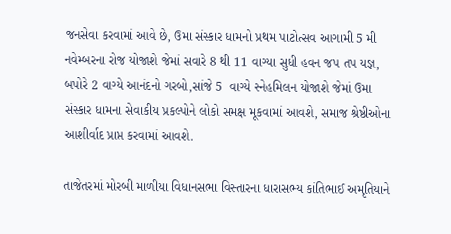જનસેવા કરવામાં આવે છે, ઉમા સંસ્કાર ધામનો પ્રથમ પાટોત્સવ આગામી 5 મી નવેમ્બરના રોજ યોજાશે જેમાં સવારે 8 થી 11 વાગ્યા સુધી હવન જપ તપ યજ્ઞ, બપોરે 2 વાગ્યે આનંદનો ગરબો,સાંજે 5  વાગ્યે સ્નેહમિલન યોજાશે જેમાં ઉમા સંસ્કાર ધામના સેવાકીય પ્રકલ્પોને લોકો સમક્ષ મૂકવામાં આવશે, સમાજ શ્રેષ્ઠીઓના આશીર્વાદ પ્રાપ્ત કરવામાં આવશે.

તાજેતરમાં મોરબી માળીયા વિધાનસભા વિસ્તારના ધારાસભ્ય કાંતિભાઈ અમૃતિયાને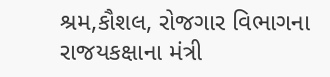શ્રમ,કૌશલ, રોજગાર વિભાગના રાજયકક્ષાના મંત્રી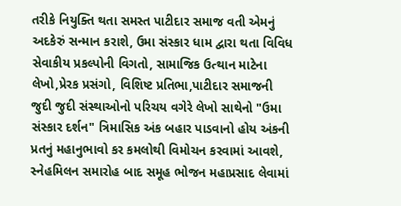તરીકે નિયુક્તિ થતા સમસ્ત પાટીદાર સમાજ વતી એમનું અદકેરું સન્માન કરાશે, ઉમા સંસ્કાર ધામ દ્વારા થતા વિવિધ સેવાકીય પ્રકલ્પોની વિગતો, સામાજિક ઉત્થાન માટેના લેખો,પ્રેરક પ્રસંગો, વિશિષ્ટ પ્રતિભા,પાટીદાર સમાજની જુદી જુદી સંસ્થાઓનો પરિચય વગેરે લેખો સાથેનો "ઉમા સંસ્કાર દર્શન" ત્રિમાસિક અંક બહાર પાડવાનો હોય અંકની પ્રતનું મહાનુભાવો કર કમલોથી વિમોચન કરવામાં આવશે, સ્નેહમિલન સમારોહ બાદ સમૂહ ભોજન મહાપ્રસાદ લેવામાં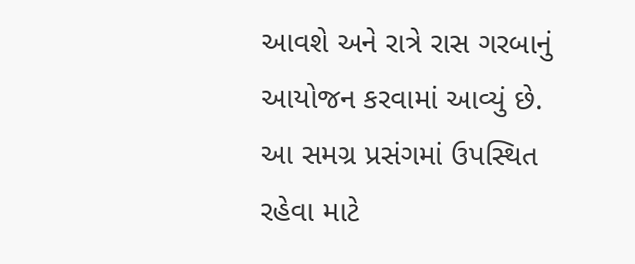આવશે અને રાત્રે રાસ ગરબાનું આયોજન કરવામાં આવ્યું છે. આ સમગ્ર પ્રસંગમાં ઉપસ્થિત રહેવા માટે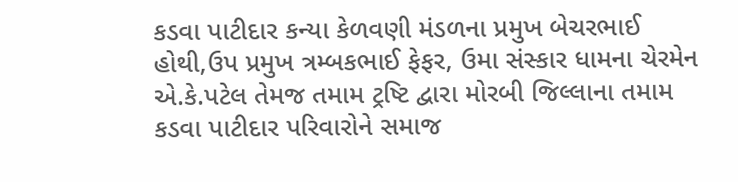કડવા પાટીદાર કન્યા કેળવણી મંડળના પ્રમુખ બેચરભાઈ હોથી,ઉપ પ્રમુખ ત્રમ્બકભાઈ ફેફર, ઉમા સંસ્કાર ધામના ચેરમેન એ.કે.પટેલ તેમજ તમામ ટ્રષ્ટિ દ્વારા મોરબી જિલ્લાના તમામ કડવા પાટીદાર પરિવારોને સમાજ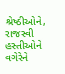શ્રેષ્ઠીઓને, રાજસ્વી હસ્તીઓને વગેરેને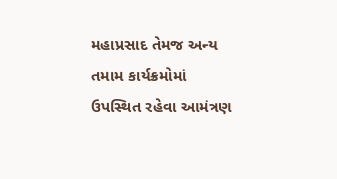મહાપ્રસાદ તેમજ અન્ય તમામ કાર્યક્રમોમાં ઉપસ્થિત રહેવા આમંત્રણ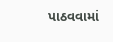પાઠવવામાં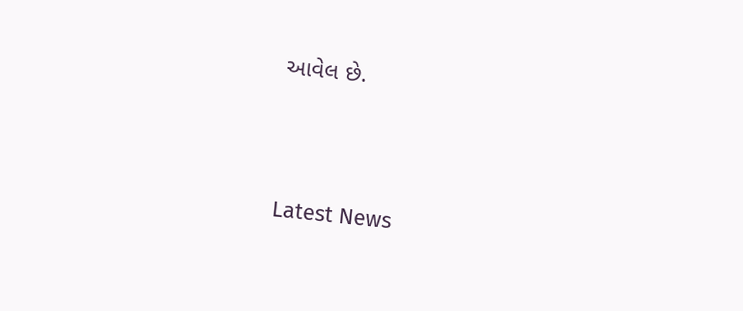આવેલ છે.




Latest News